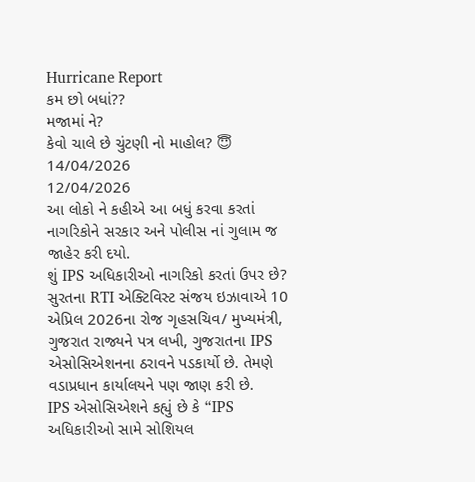Hurricane Report
કમ છો બધાં??
મજામાં ને?
કેવો ચાલે છે ચુંટણી નો માહોલ? 😇
14/04/2026
12/04/2026
આ લોકો ને કહીએ આ બધું કરવા કરતાં નાગરિકોને સરકાર અને પોલીસ નાં ગુલામ જ જાહેર કરી દયો.
શું IPS અધિકારીઓ નાગરિકો કરતાં ઉપર છે?
સુરતના RTI એક્ટિવિસ્ટ સંજય ઇઝાવાએ 10 એપ્રિલ 2026ના રોજ ગૃહસચિવ/ મુખ્યમંત્રી, ગુજરાત રાજ્યને પત્ર લખી, ગુજરાતના IPS એસોસિએશનના ઠરાવને પડકાર્યો છે. તેમણે વડાપ્રધાન કાર્યાલયને પણ જાણ કરી છે.
IPS એસોસિએશને કહ્યું છે કે “IPS અધિકારીઓ સામે સોશિયલ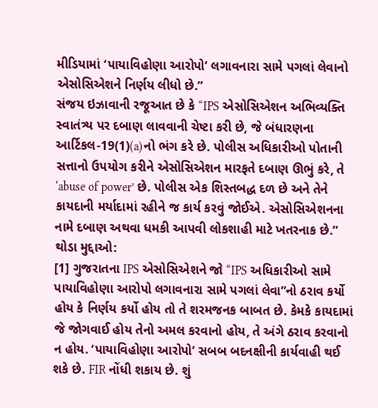મીડિયામાં ‘પાયાવિહોણા આરોપો’ લગાવનારા સામે પગલાં લેવાનો એસોસિએશને નિર્ણય લીધો છે.”
સંજય ઇઝાવાની રજૂઆત છે કે “IPS એસોસિએશન અભિવ્યક્તિ સ્વાતંત્ર્ય પર દબાણ લાવવાની ચેષ્ટા કરી છે, જે બંધારણના આર્ટિકલ-19(1)(a)નો ભંગ કરે છે. પોલીસ અધિકારીઓ પોતાની સત્તાનો ઉપયોગ કરીને એસોસિએશન મારફતે દબાણ ઊભું કરે, તે ‘abuse of power’ છે. પોલીસ એક શિસ્તબદ્ધ દળ છે અને તેને કાયદાની મર્યાદામાં રહીને જ કાર્ય કરવું જોઈએ. એસોસિએશનના નામે દબાણ અથવા ધમકી આપવી લોકશાહી માટે ખતરનાક છે.”
થોડા મુદ્દાઓ:
[1] ગુજરાતના IPS એસોસિએશને જો “IPS અધિકારીઓ સામે પાયાવિહોણા આરોપો લગાવનારા સામે પગલાં લેવા”નો ઠરાવ કર્યો હોય કે નિર્ણય કર્યો હોય તો તે શરમજનક બાબત છે. કેમકે કાયદામાં જે જોગવાઈ હોય તેનો અમલ કરવાનો હોય, તે અંગે ઠરાવ કરવાનો ન હોય. ‘પાયાવિહોણા આરોપો’ સબબ બદનક્ષીની કાર્યવાહી થઈ શકે છે. FIR નોંધી શકાય છે. શું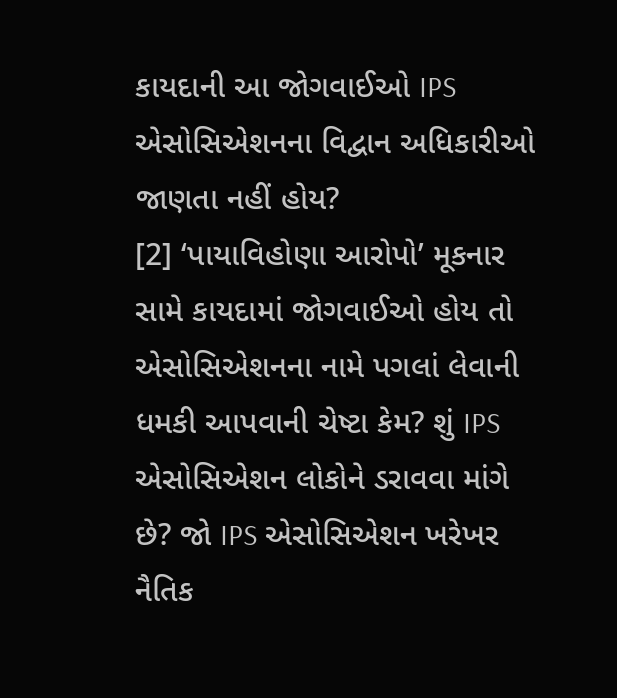કાયદાની આ જોગવાઈઓ IPS એસોસિએશનના વિદ્વાન અધિકારીઓ જાણતા નહીં હોય?
[2] ‘પાયાવિહોણા આરોપો’ મૂકનાર સામે કાયદામાં જોગવાઈઓ હોય તો એસોસિએશનના નામે પગલાં લેવાની ધમકી આપવાની ચેષ્ટા કેમ? શું IPS એસોસિએશન લોકોને ડરાવવા માંગે છે? જો IPS એસોસિએશન ખરેખર નૈતિક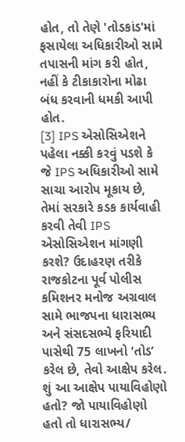હોત, તો તેણે 'તોડકાંડ'માં ફસાયેલા અધિકારીઓ સામે તપાસની માંગ કરી હોત, નહીં કે ટીકાકારોના મોઢા બંધ કરવાની ધમકી આપી હોત.
[3] IPS એસોસિએશને પહેલા નક્કી કરવું પડશે કે જે IPS અધિકારીઓ સામે સાચા આરોપ મૂકાય છે, તેમાં સરકારે કડક કાર્યવાહી કરવી તેવી IPS એસોસિએશન માંગણી કરશે? ઉદાહરણ તરીકે રાજકોટના પૂર્વ પોલીસ કમિશનર મનોજ અગ્રવાલ સામે ભાજપના ધારાસભ્ય અને સંસદસભ્યે ફરિયાદી પાસેથી 75 લાખનો ‘તોડ’ કરેલ છે, તેવો આક્ષેપ કરેલ. શું આ આક્ષેપ પાયાવિહોણો હતો? જો પાયાવિહોણો હતો તો ધારાસભ્ય/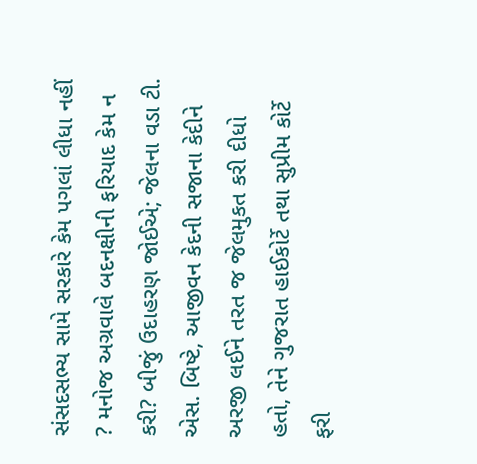સંસદસભ્ય સામે સરકારે કેમ પગલાં લીધા નહીં ? મનોજ અગ્રવાલે બદનક્ષીની ફરિયાદ કેમ ન કરી? બીજું ઉદાહરણ જોઈએ; જેલના વડા ટી. એસ. બિષ્ટે, આજીવન કેદની સજાના કેદીને અરજી લઈને તરત જ જેલમુકત કરી દીધો હતો, તેને ગુજરાત હાઈકોર્ટે તથા સુપ્રીમ કોર્ટે ફરી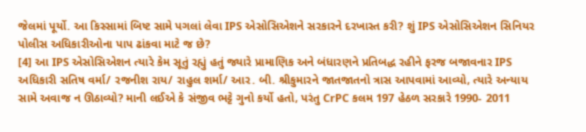જેલમાં પૂર્યો. આ કિસ્સામાં બિષ્ટ સામે પગલાં લેવા IPS એસોસિએશને સરકારને દરખાસ્ત કરી? શું IPS એસોસિએશન સિનિયર પોલીસ અધિકારીઓના પાપ ઢાંકવા માટે જ છે?
[4] આ IPS એસોસિએશન ત્યારે કેમ સૂતું રહ્યું હતું જ્યારે પ્રામાણિક અને બંધારણને પ્રતિબદ્ધ રહીને ફરજ બજાવનાર IPS અધિકારી સતિષ વર્મા/ રજનીશ રાય/ રાહુલ શર્મા/ આર. બી. શ્રીકુમારને જાતજાતનો ત્રાસ આપવામાં આવ્યો, ત્યારે અન્યાય સામે અવાજ ન ઊઠાવ્યો? માની લઈએ કે સંજીવ ભટ્ટે ગુનો કર્યો હતો, પરંતુ CrPC કલમ 197 હેઠળ સરકારે 1990- 2011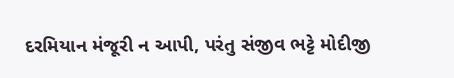દરમિયાન મંજૂરી ન આપી, પરંતુ સંજીવ ભટ્ટે મોદીજી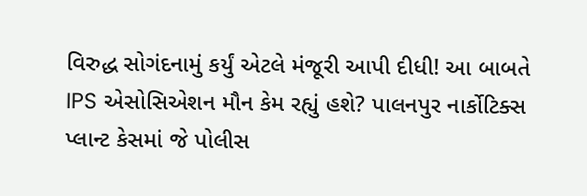વિરુદ્ધ સોગંદનામું કર્યું એટલે મંજૂરી આપી દીધી! આ બાબતે IPS એસોસિએશન મૌન કેમ રહ્યું હશે? પાલનપુર નાર્કોટિક્સ પ્લાન્ટ કેસમાં જે પોલીસ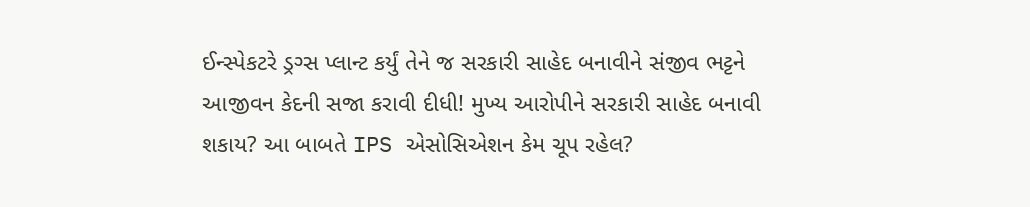ઈન્સ્પેકટરે ડ્રગ્સ પ્લાન્ટ કર્યું તેને જ સરકારી સાહેદ બનાવીને સંજીવ ભટ્ટને આજીવન કેદની સજા કરાવી દીધી! મુખ્ય આરોપીને સરકારી સાહેદ બનાવી શકાય? આ બાબતે IPS એસોસિએશન કેમ ચૂપ રહેલ?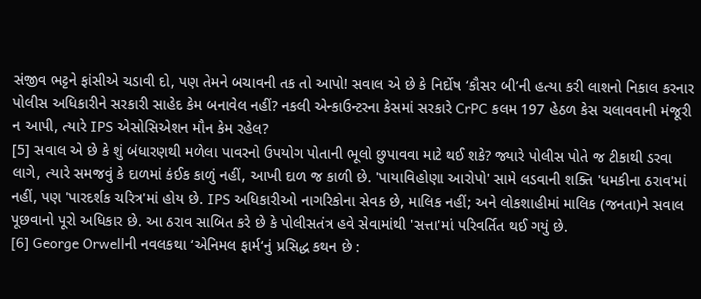સંજીવ ભટ્ટને ફાંસીએ ચડાવી દો, પણ તેમને બચાવની તક તો આપો! સવાલ એ છે કે નિર્દોષ ‘કૌસર બી’ની હત્યા કરી લાશનો નિકાલ કરનાર પોલીસ અધિકારીને સરકારી સાહેદ કેમ બનાવેલ નહીં? નકલી એન્કાઉન્ટરના કેસમાં સરકારે CrPC કલમ 197 હેઠળ કેસ ચલાવવાની મંજૂરી ન આપી, ત્યારે IPS એસોસિએશન મૌન કેમ રહેલ?
[5] સવાલ એ છે કે શું બંધારણથી મળેલા પાવરનો ઉપયોગ પોતાની ભૂલો છુપાવવા માટે થઈ શકે? જ્યારે પોલીસ પોતે જ ટીકાથી ડરવા લાગે, ત્યારે સમજવું કે દાળમાં કંઈક કાળું નહીં, આખી દાળ જ કાળી છે. 'પાયાવિહોણા આરોપો' સામે લડવાની શક્તિ 'ધમકીના ઠરાવ'માં નહીં, પણ 'પારદર્શક ચરિત્ર'માં હોય છે. IPS અધિકારીઓ નાગરિકોના સેવક છે, માલિક નહીં; અને લોકશાહીમાં માલિક (જનતા)ને સવાલ પૂછવાનો પૂરો અધિકાર છે. આ ઠરાવ સાબિત કરે છે કે પોલીસતંત્ર હવે સેવામાંથી 'સત્તા'માં પરિવર્તિત થઈ ગયું છે.
[6] George Orwellની નવલકથા ‘એનિમલ ફાર્મ‘નું પ્રસિદ્ધ કથન છે :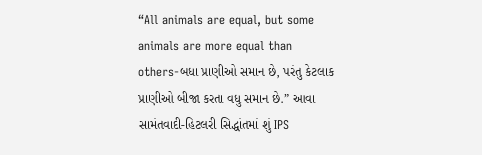“All animals are equal, but some animals are more equal than others-બધા પ્રાણીઓ સમાન છે, પરંતુ કેટલાક પ્રાણીઓ બીજા કરતા વધુ સમાન છે.” આવા સામંતવાદી-હિટલરી સિદ્ધાંતમાં શું IPS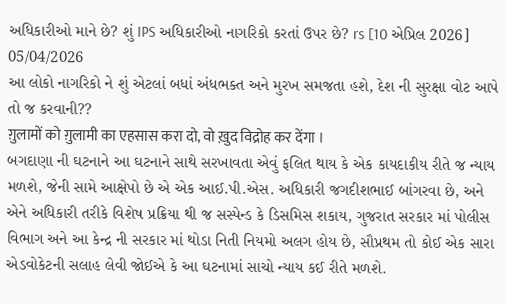અધિકારીઓ માને છે? શું IPS અધિકારીઓ નાગરિકો કરતાં ઉપર છે? rs [10 એપ્રિલ 2026]
05/04/2026
આ લોકો નાગરિકો ને શું એટલાં બધાં અંધભક્ત અને મુરખ સમજતા હશે, દેશ ની સુરક્ષા વોટ આપે તો જ કરવાની??
ग़ुलामों को ग़ुलामी का एहसास करा दो, वो ख़ुद विद्रोह कर देंगा ।
બગદાણા ની ઘટનાને આ ઘટનાને સાથે સરખાવતા એવું ફલિત થાય કે એક કાયદાકીય રીતે જ ન્યાય મળશે, જેની સામે આક્ષેપો છે એ એક આઈ.પી.એસ. અધિકારી જગદીશભાઈ બાંગરવા છે, અને એને અધિકારી તરીકે વિશેષ પ્રક્રિયા થી જ સસ્પેન્ડ કે ડિસમિસ શકાય, ગુજરાત સરકાર માં પોલીસ વિભાગ અને આ કેન્દ્ર ની સરકાર માં થોડા નિતી નિયમો અલગ હોય છે, સૌપ્રથમ તો કોઈ એક સારા એડવોકેટની સલાહ લેવી જોઈએ કે આ ઘટનામાં સાચો ન્યાય કઈ રીતે મળશે.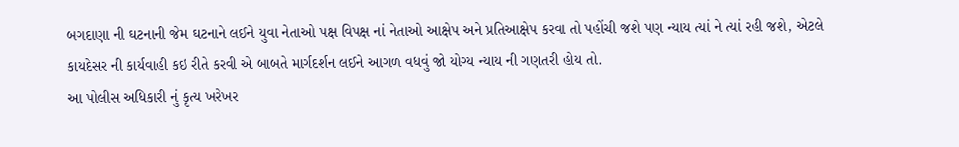બગદાણા ની ઘટનાની જેમ ઘટનાને લઈને યુવા નેતાઓ પક્ષ વિપક્ષ નાં નેતાઓ આક્ષેપ અને પ્રતિઆક્ષેપ કરવા તો પહોંચી જશે પણ ન્યાય ત્યાં ને ત્યાં રહી જશે, એટલે કાયદેસર ની કાર્યવાહી કઇ રીતે કરવી એ બાબતે માર્ગદર્શન લઈને આગળ વધવું જો યોગ્ય ન્યાય ની ગણતરી હોય તો.
આ પોલીસ અધિકારી નું કૃત્ય ખરેખર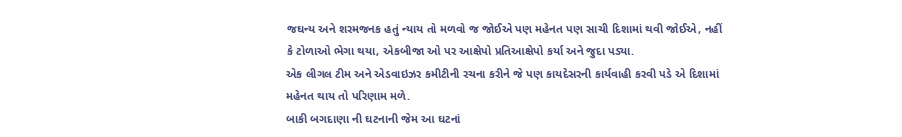જઘન્ય અને શરમજનક હતું ન્યાય તો મળવો જ જોઈએ પણ મહેનત પણ સાચી દિશામાં થવી જોઈએ, નહીં કે ટોળાઓ ભેગા થયા, એકબીજા ઓ પર આક્ષેપો પ્રતિઆક્ષેપો કર્યા અને જુદા પડ્યા.
એક લીગલ ટીમ અને એડવાઇઝર કમીટીની રચના કરીને જે પણ કાયદેસરની કાર્યવાહી કરવી પડે એ દિશામાં મહેનત થાય તો પરિણામ મળે.
બાકી બગદાણા ની ઘટનાની જેમ આ ઘટનાં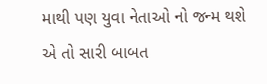માથી પણ યુવા નેતાઓ નો જન્મ થશે એ તો સારી બાબત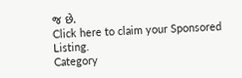જ છે.
Click here to claim your Sponsored Listing.
Category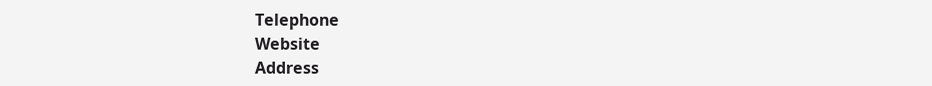Telephone
Website
Address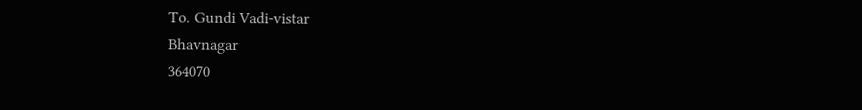To. Gundi Vadi-vistar
Bhavnagar
364070